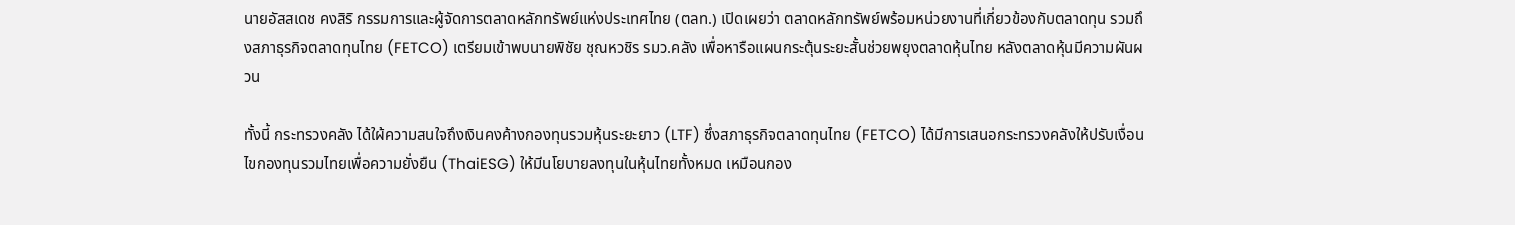นายอัสสเดช คงสิริ กรรมการและผู้จัดการตลาดหลักทรัพย์แห่งประเทศไทย (ตลท.) เปิดเผยว่า ตลาดหลักทรัพย์พร้อมหน่วยงานที่เกี่ยวข้องกับตลาดทุน รวมถึงสภาธุรกิจตลาดทุนไทย (FETCO) เตรียมเข้าพบนายพิชัย ชุณหวชิร รมว.คลัง เพื่อหารือแผนกระตุ้นระยะสั้นช่วยพยุงตลาดหุ้นไทย หลังตลาดหุ้นมีความผันผวน

ทั้งนี้ กระทรวงคลัง ได้ใผ้ความสนใจถึงเงินคงค้างกองทุนรวมหุ้นระยะยาว (LTF) ซึ่งสภาธุรกิจตลาดทุนไทย (FETCO) ได้มีการเสนอกระทรวงคลังให้ปรับเงื่อนไขกองทุนรวมไทยเพื่อความยั่งยืน (ThaiESG) ให้มีนโยบายลงทุนในหุ้นไทยทั้งหมด เหมือนกอง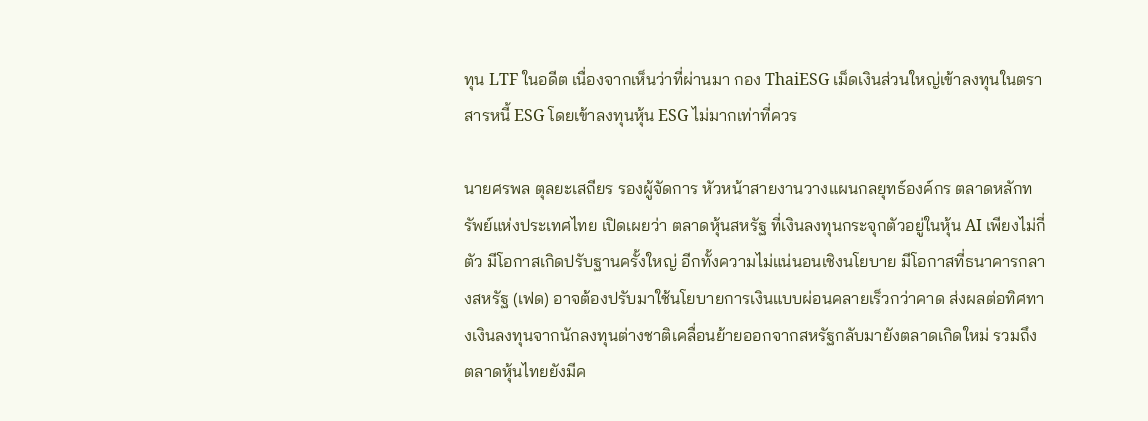ทุน LTF ในอดีต เนื่องจากเห็นว่าที่ผ่านมา กอง ThaiESG เม็ดเงินส่วนใหญ่เข้าลงทุนในตราสารหนี้ ESG โดยเข้าลงทุนหุ้น ESG ไม่มากเท่าที่ควร

นายศรพล ตุลยะเสถียร รองผู้จัดการ หัวหน้าสายงานวางแผนกลยุทธ์องค์กร ตลาดหลักทรัพย์แห่งประเทศไทย เปิดเผยว่า ตลาดหุ้นสหรัฐ ที่เงินลงทุนกระจุกตัวอยู่ในหุ้น AI เพียงไม่กี่ตัว มีโอกาสเกิดปรับฐานครั้งใหญ่ อีกทั้งความไม่แน่นอนเชิงนโยบาย มีโอกาสที่ธนาคารกลางสหรัฐ (เฟด) อาจต้องปรับมาใช้นโยบายการเงินแบบผ่อนคลายเร็วกว่าคาด ส่งผลต่อทิศทางเงินลงทุนจากนักลงทุนต่างชาติเคลื่อนย้ายออกจากสหรัฐกลับมายังตลาดเกิดใหม่ รวมถึงตลาดหุ้นไทยยังมีค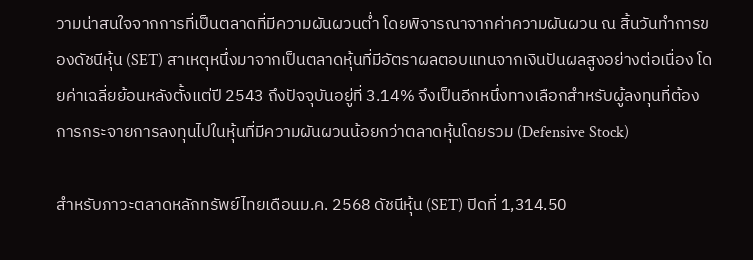วามน่าสนใจจากการที่เป็นตลาดที่มีความผันผวนต่ำ โดยพิจารณาจากค่าความผันผวน ณ สิ้นวันทำการของดัชนีหุ้น (SET) สาเหตุหนึ่งมาจากเป็นตลาดหุ้นที่มีอัตราผลตอบแทนจากเงินปันผลสูงอย่างต่อเนื่อง โดยค่าเฉลี่ยย้อนหลังตั้งแต่ปี 2543 ถึงปัจจุบันอยู่ที่ 3.14% จึงเป็นอีกหนึ่งทางเลือกสำหรับผู้ลงทุนที่ต้องการกระจายการลงทุนไปในหุ้นที่มีความผันผวนน้อยกว่าตลาดหุ้นโดยรวม (Defensive Stock)

สำหรับภาวะตลาดหลักทรัพย์ไทยเดือนม.ค. 2568 ดัชนีหุ้น (SET) ปิดที่ 1,314.50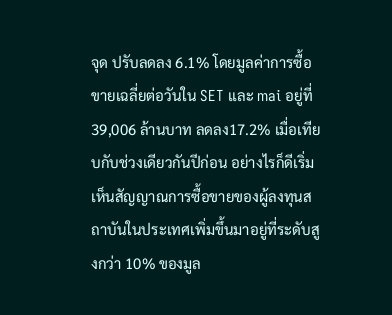จุด ปรับลดลง 6.1% โดยมูลค่าการซื้อขายเฉลี่ยต่อวันใน SET และ mai อยู่ที่ 39,006 ล้านบาท ลดลง17.2% เมื่อเทียบกับช่วงเดียวกันปีก่อน อย่างไรก็ดีเริ่มเห็นสัญญาณการซื้อขายของผู้ลงทุนสถาบันในประเทศเพิ่มขึ้นมาอยู่ที่ระดับสูงกว่า 10% ของมูล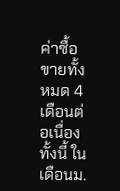ค่าซื้อขายทั้งหมด 4 เดือนต่อเนื่อง
ทั้งนี้ ในเดือนม.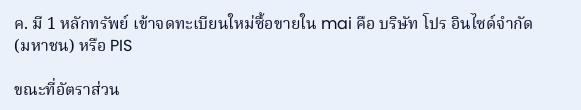ค. มี 1 หลักทรัพย์ เข้าจดทะเบียนใหม่ซื้อขายใน mai คือ บริษัท โปร อินไซด์จำกัด (มหาชน) หรือ PIS

ขณะที่อัตราส่วน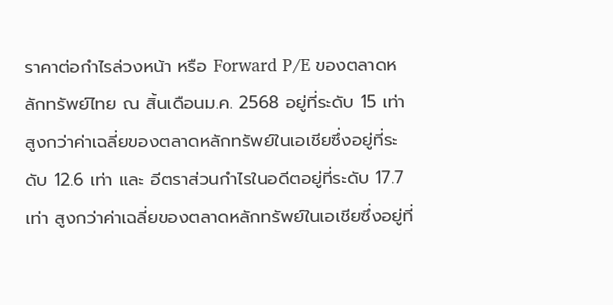ราคาต่อกำไรล่วงหน้า หรือ Forward P/E ของตลาดหลักทรัพย์ไทย ณ สิ้นเดือนม.ค. 2568 อยู่ที่ระดับ 15 เท่า สูงกว่าค่าเฉลี่ยของตลาดหลักทรัพย์ในเอเชียซึ่งอยู่ที่ระดับ 12.6 เท่า และ อีตราส่วนกำไรในอดีตอยู่ที่ระดับ 17.7 เท่า สูงกว่าค่าเฉลี่ยของตลาดหลักทรัพย์ในเอเชียซึ่งอยู่ที่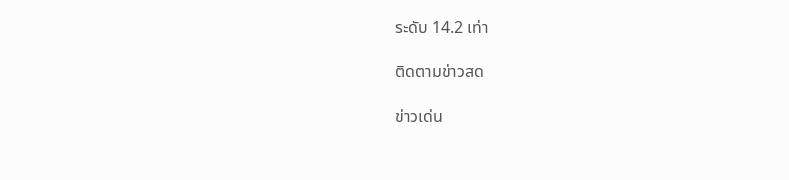ระดับ 14.2 เท่า

ติดตามข่าวสด

ข่าวเด่น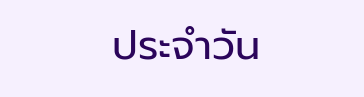ประจำวัน